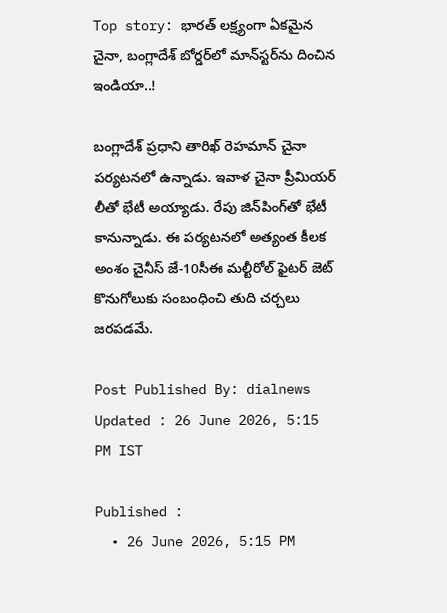Top story: భారత్ లక్ష్యంగా ఏకమైన చైనా, బంగ్లాదేశ్ బోర్డర్‌లో మాన్‌స్టర్‌ను దించిన ఇండియా..!

బంగ్లాదేశ్ ప్రధాని తారిఖ్ రెహమాన్ చైనా పర్యటనలో ఉన్నాడు. ఇవాళ చైనా ప్రీమియర్ లీతో భేటీ అయ్యాడు. రేపు జిన్‌పింగ్‌తో భేటీ కానున్నాడు. ఈ పర్యటనలో అత్యంత కీలక అంశం చైనీస్ జే-10సీఈ మల్టీరోల్ ఫైటర్ జెట్ కొనుగోలుకు సంబంధించి తుది చర్చలు జరపడమే.

Post Published By: dialnews
Updated : 26 June 2026, 5:15 PM IST

Published :
  • 26 June 2026, 5:15 PM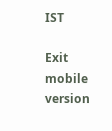IST

Exit mobile version